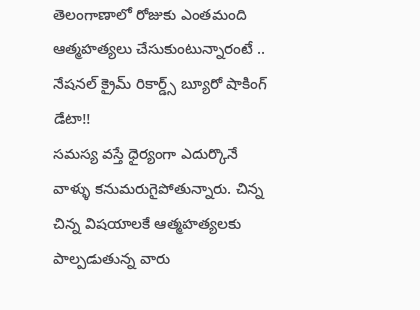తెలంగాణాలో రోజుకు ఎంతమంది ఆత్మహత్యలు చేసుకుంటున్నారంటే .. నేషనల్ క్రైమ్ రికార్డ్స్ బ్యూరో షాకింగ్ డేటా!!
సమస్య వస్తే ధైర్యంగా ఎదుర్కొనే వాళ్ళు కనుమరుగైపోతున్నారు. చిన్న చిన్న విషయాలకే ఆత్మహత్యలకు పాల్పడుతున్న వారు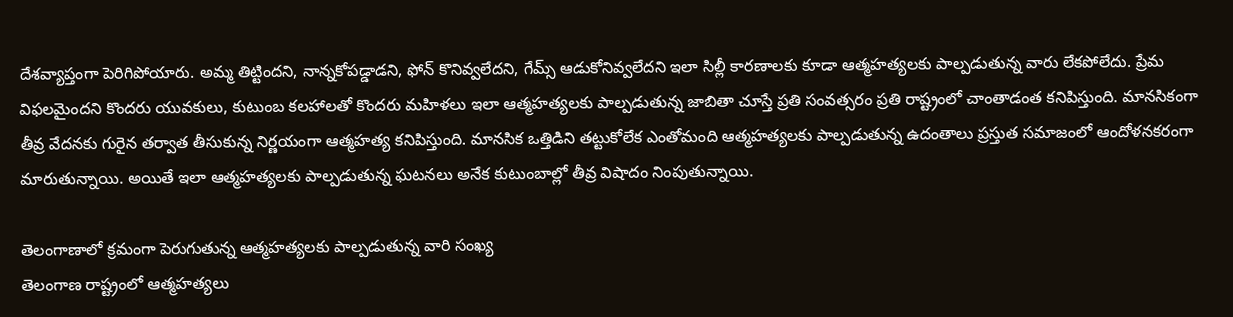దేశవ్యాప్తంగా పెరిగిపోయారు. అమ్మ తిట్టిందని, నాన్నకోపడ్డాడని, ఫోన్ కొనివ్వలేదని, గేమ్స్ ఆడుకోనివ్వలేదని ఇలా సిల్లీ కారణాలకు కూడా ఆత్మహత్యలకు పాల్పడుతున్న వారు లేకపోలేదు. ప్రేమ విఫలమైందని కొందరు యువకులు, కుటుంబ కలహాలతో కొందరు మహిళలు ఇలా ఆత్మహత్యలకు పాల్పడుతున్న జాబితా చూస్తే ప్రతి సంవత్సరం ప్రతి రాష్ట్రంలో చాంతాడంత కనిపిస్తుంది. మానసికంగా తీవ్ర వేదనకు గురైన తర్వాత తీసుకున్న నిర్ణయంగా ఆత్మహత్య కనిపిస్తుంది. మానసిక ఒత్తిడిని తట్టుకోలేక ఎంతోమంది ఆత్మహత్యలకు పాల్పడుతున్న ఉదంతాలు ప్రస్తుత సమాజంలో ఆందోళనకరంగా మారుతున్నాయి. అయితే ఇలా ఆత్మహత్యలకు పాల్పడుతున్న ఘటనలు అనేక కుటుంబాల్లో తీవ్ర విషాదం నింపుతున్నాయి.

తెలంగాణాలో క్రమంగా పెరుగుతున్న ఆత్మహత్యలకు పాల్పడుతున్న వారి సంఖ్య
తెలంగాణ రాష్ట్రంలో ఆత్మహత్యలు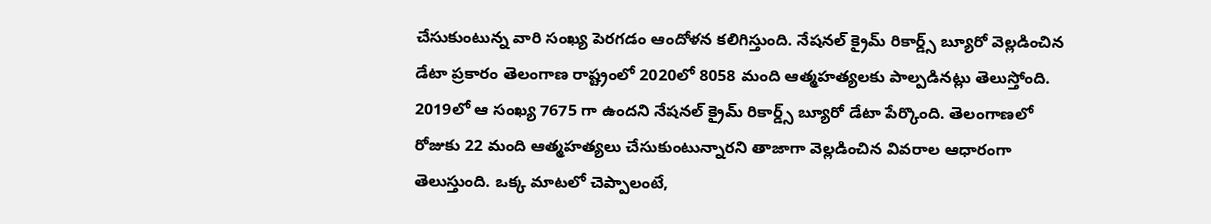చేసుకుంటున్న వారి సంఖ్య పెరగడం ఆందోళన కలిగిస్తుంది. నేషనల్ క్రైమ్ రికార్డ్స్ బ్యూరో వెల్లడించిన డేటా ప్రకారం తెలంగాణ రాష్ట్రంలో 2020లో 8058 మంది ఆత్మహత్యలకు పాల్పడినట్లు తెలుస్తోంది. 2019లో ఆ సంఖ్య 7675 గా ఉందని నేషనల్ క్రైమ్ రికార్డ్స్ బ్యూరో డేటా పేర్కొంది. తెలంగాణలో రోజుకు 22 మంది ఆత్మహత్యలు చేసుకుంటున్నారని తాజాగా వెల్లడించిన వివరాల ఆధారంగా తెలుస్తుంది. ఒక్క మాటలో చెప్పాలంటే,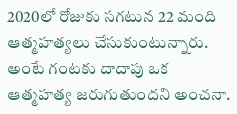2020లో రోజుకు సగటున 22 మంది ఆత్మహత్యలు చేసుకుంటున్నారు. అంటే గంటకు దాదాపు ఒక ఆత్మహత్య జరుగుతుందని అంచనా.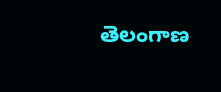తెలంగాణ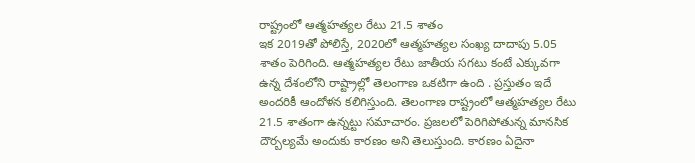రాష్ట్రంలో ఆత్మహత్యల రేటు 21.5 శాతం
ఇక 2019తో పోలిస్తే, 2020లో ఆత్మహత్యల సంఖ్య దాదాపు 5.05 శాతం పెరిగింది. ఆత్మహత్యల రేటు జాతీయ సగటు కంటే ఎక్కువగా ఉన్న దేశంలోని రాష్ట్రాల్లో తెలంగాణ ఒకటిగా ఉంది . ప్రస్తుతం ఇదే అందరికీ ఆందోళన కలిగిస్తుంది. తెలంగాణ రాష్ట్రంలో ఆత్మహత్యల రేటు 21.5 శాతంగా ఉన్నట్టు సమాచారం. ప్రజలలో పెరిగిపోతున్న మానసిక దౌర్బల్యమే అందుకు కారణం అని తెలుస్తుంది. కారణం ఏదైనా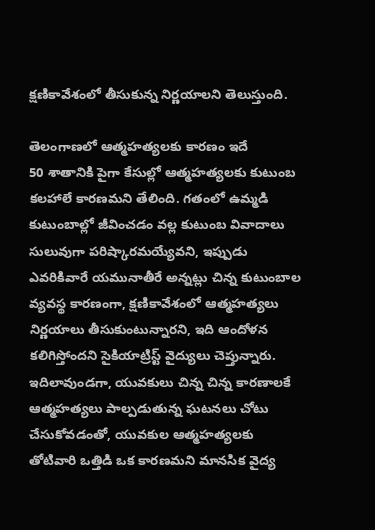క్షణికావేశంలో తీసుకున్న నిర్ణయాలని తెలుస్తుంది.

తెలంగాణలో ఆత్మహత్యలకు కారణం ఇదే
50 శాతానికి పైగా కేసుల్లో ఆత్మహత్యలకు కుటుంబ కలహాలే కారణమని తేలింది. గతంలో ఉమ్మడి కుటుంబాల్లో జీవించడం వల్ల కుటుంబ వివాదాలు సులువుగా పరిష్కారమయ్యేవని, ఇప్పుడు ఎవరికివారే యమునాతీరే అన్నట్లు చిన్న కుటుంబాల వ్యవస్థ కారణంగా, క్షణికావేశంలో ఆత్మహత్యలు నిర్ణయాలు తీసుకుంటున్నారని, ఇది ఆందోళన కలిగిస్తోందని సైకియాట్రిస్ట్ వైద్యులు చెప్తున్నారు. ఇదిలావుండగా, యువకులు చిన్న చిన్న కారణాలకే ఆత్మహత్యలు పాల్పడుతున్న ఘటనలు చోటు చేసుకోవడంతో, యువకుల ఆత్మహత్యలకు తోటివారి ఒత్తిడి ఒక కారణమని మానసిక వైద్య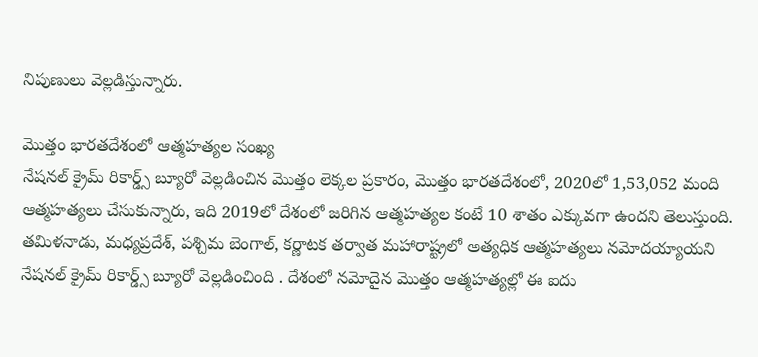నిపుణులు వెల్లడిస్తున్నారు.

మొత్తం భారతదేశంలో ఆత్మహత్యల సంఖ్య
నేషనల్ క్రైమ్ రికార్డ్స్ బ్యూరో వెల్లడించిన మొత్తం లెక్కల ప్రకారం, మొత్తం భారతదేశంలో, 2020లో 1,53,052 మంది ఆత్మహత్యలు చేసుకున్నారు, ఇది 2019లో దేశంలో జరిగిన ఆత్మహత్యల కంటే 10 శాతం ఎక్కువగా ఉందని తెలుస్తుంది. తమిళనాడు, మధ్యప్రదేశ్, పశ్చిమ బెంగాల్, కర్ణాటక తర్వాత మహారాష్ట్రలో అత్యధిక ఆత్మహత్యలు నమోదయ్యాయని నేషనల్ క్రైమ్ రికార్డ్స్ బ్యూరో వెల్లడించింది . దేశంలో నమోదైన మొత్తం ఆత్మహత్యల్లో ఈ ఐదు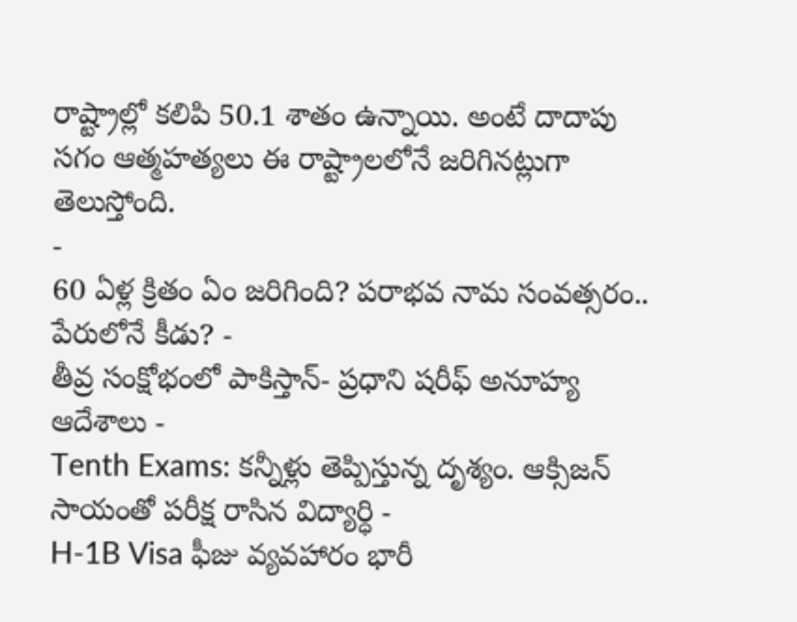రాష్ట్రాల్లో కలిపి 50.1 శాతం ఉన్నాయి. అంటే దాదాపు సగం ఆత్మహత్యలు ఈ రాష్ట్రాలలోనే జరిగినట్లుగా తెలుస్తోంది.
-
60 ఏళ్ల క్రితం ఏం జరిగింది? పరాభవ నామ సంవత్సరం.. పేరులోనే కీడు? -
తీవ్ర సంక్షోభంలో పాకిస్తాన్- ప్రధాని షరీఫ్ అనూహ్య ఆదేశాలు -
Tenth Exams: కన్నీళ్లు తెప్పిస్తున్న దృశ్యం. ఆక్సిజన్ సాయంతో పరీక్ష రాసిన విద్యార్ధి -
H-1B Visa ఫీజు వ్యవహారం భారీ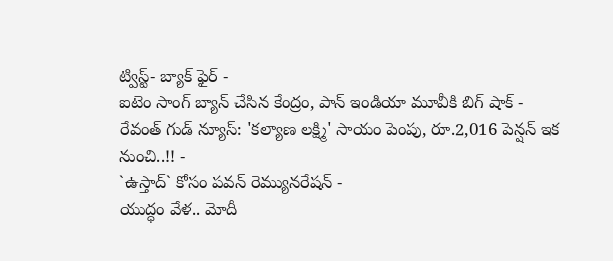ట్విస్ట్- బ్యాక్ ఫైర్ -
ఐటెం సాంగ్ బ్యాన్ చేసిన కేంద్రం, పాన్ ఇండియా మూవీకి బిగ్ షాక్ -
రేవంత్ గుడ్ న్యూస్: 'కల్యాణ లక్ష్మి' సాయం పెంపు, రూ.2,016 పెన్షన్ ఇక నుంచి..!! -
`ఉస్తాద్` కోసం పవన్ రెమ్యునరేషన్ -
యుద్ధం వేళ.. మోదీ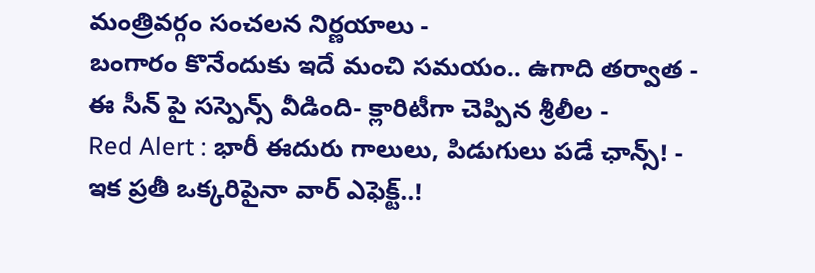మంత్రివర్గం సంచలన నిర్ణయాలు -
బంగారం కొనేందుకు ఇదే మంచి సమయం.. ఉగాది తర్వాత -
ఈ సీన్ పై సస్పెన్స్ వీడింది- క్లారిటీగా చెప్పిన శ్రీలీల -
Red Alert : భారీ ఈదురు గాలులు, పిడుగులు పడే ఛాన్స్! -
ఇక ప్రతీ ఒక్కరిపైనా వార్ ఎఫెక్ట్..!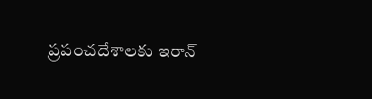ప్రపంచదేశాలకు ఇరాన్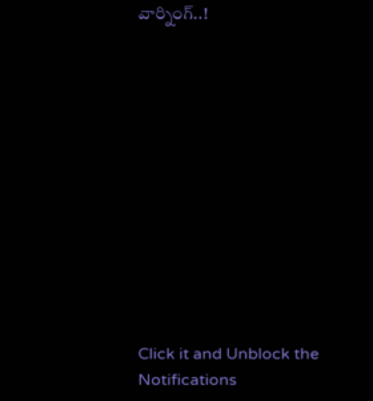వార్నింగ్..!












Click it and Unblock the Notifications